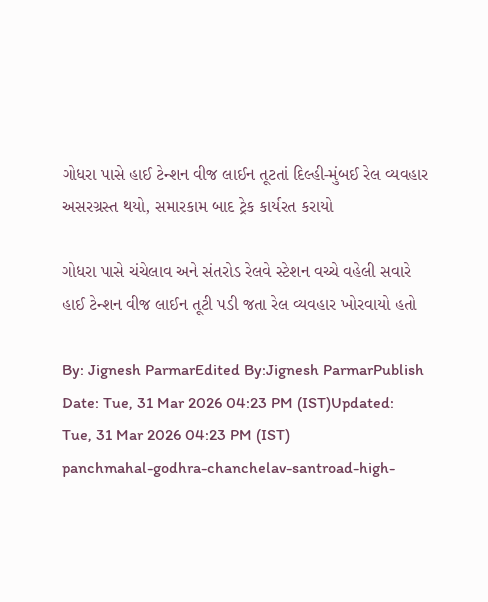ગોધરા પાસે હાઈ ટેન્શન વીજ લાઈન તૂટતાં દિલ્હી-મુંબઈ રેલ વ્યવહાર અસરગ્રસ્ત થયો, સમારકામ બાદ ટ્રેક કાર્યરત કરાયો

ગોધરા પાસે ચંચેલાવ અને સંતરોડ રેલવે સ્ટેશન વચ્ચે વહેલી સવારે હાઈ ટેન્શન વીજ લાઈન તૂટી પડી જતા રેલ વ્યવહાર ખોરવાયો હતો

By: Jignesh ParmarEdited By:Jignesh ParmarPublish Date: Tue, 31 Mar 2026 04:23 PM (IST)Updated: Tue, 31 Mar 2026 04:23 PM (IST)
panchmahal-godhra-chanchelav-santroad-high-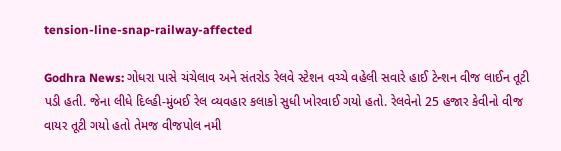tension-line-snap-railway-affected

Godhra News: ગોધરા પાસે ચંચેલાવ અને સંતરોડ રેલવે સ્ટેશન વચ્ચે વહેલી સવારે હાઈ ટેન્શન વીજ લાઈન તૂટી પડી હતી. જેના લીધે દિલ્હી-મુંબઈ રેલ વ્યવહાર કલાકો સુધી ખોરવાઈ ગયો હતો. રેલવેનો 25 હજાર કેવીનો વીજ વાયર તૂટી ગયો હતો તેમજ વીજપોલ નમી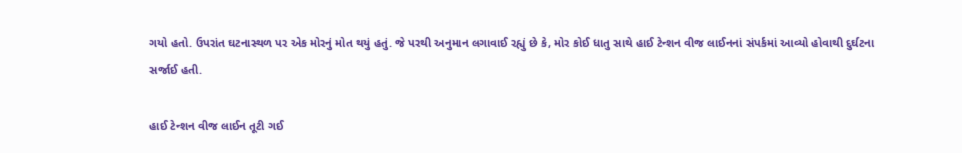ગયો હતો. ઉપરાંત ઘટનાસ્થળ પર એક મોરનું મોત થયું હતું. જે પરથી અનુમાન લગાવાઈ રહ્યું છે કે, મોર કોઈ ધાતુ સાથે હાઈ ટેન્શન વીજ લાઈનનાં સંપર્કમાં આવ્યો હોવાથી દુર્ઘટના સર્જાઈ હતી.

હાઈ ટેન્શન વીજ લાઈન તૂટી ગઈ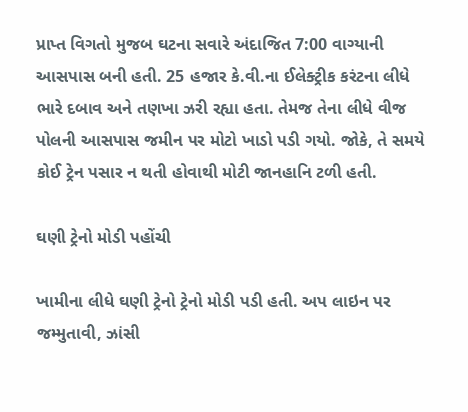પ્રાપ્ત વિગતો મુજબ ઘટના સવારે અંદાજિત 7:00 વાગ્યાની આસપાસ બની હતી. 25 હજાર કે.વી.ના ઈલેક્ટ્રીક કરંટના લીધે ભારે દબાવ અને તણખા ઝરી રહ્યા હતા. તેમજ તેના લીધે વીજ પોલની આસપાસ જમીન પર મોટો ખાડો પડી ગયો. જોકે, તે સમયે કોઈ ટ્રેન પસાર ન થતી હોવાથી મોટી જાનહાનિ ટળી હતી.

ઘણી ટ્રેનો મોડી પહોંચી

ખામીના લીધે ઘણી ટ્રેનો ટ્રેનો મોડી પડી હતી. અપ લાઇન પર જમ્મુતાવી, ઝાંસી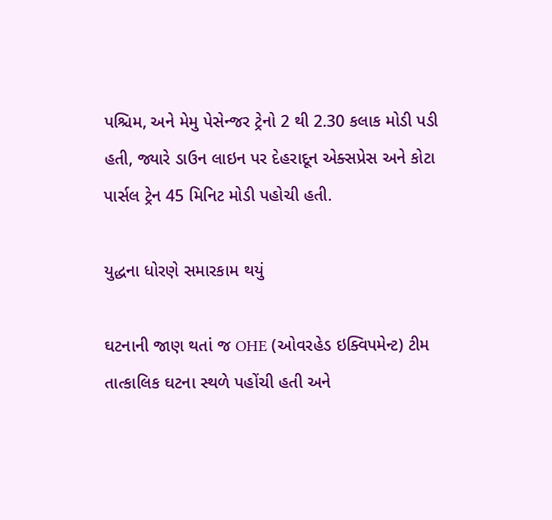પશ્ચિમ, અને મેમુ પેસેન્જર ટ્રેનો 2 થી 2.30 કલાક મોડી પડી હતી, જ્યારે ડાઉન લાઇન પર દેહરાદૂન એક્સપ્રેસ અને કોટા પાર્સલ ટ્રેન 45 મિનિટ મોડી પહોચી હતી.

યુદ્ધના ધોરણે સમારકામ થયું

ઘટનાની જાણ થતાં જ OHE (ઓવરહેડ ઇક્વિપમેન્ટ) ટીમ તાત્કાલિક ઘટના સ્થળે પહોંચી હતી અને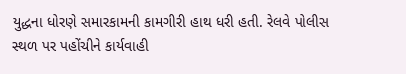યુદ્ધના ધોરણે સમારકામની કામગીરી હાથ ધરી હતી. રેલવે પોલીસ સ્થળ પર પહોંચીને કાર્યવાહી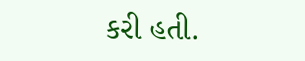કરી હતી.